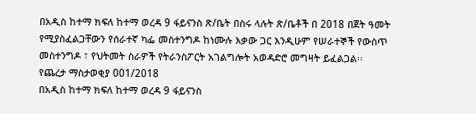በአዲስ ከተማ ክፍለ ከተማ ወረዳ 9 ፋይናንስ ጽ/ቤት በስሩ ላሉት ጽ/ቤቶች በ 2018 በጀት ዓመት የሚያስፈልጋቸውን የሰራተኛ ካፌ መስተንግዶ ከነሙሉ እቃው ጋር እንዲሁም የሠራተኞች የውስጥ መስተንግዶ ፣ የህትመት ስራዎች የትራንስፖርት አገልግሎት አወዳድሮ መግዛት ይፈልጋል፡፡
የጨረታ ማስታወቂያ 001/2018
በአዲስ ከተማ ክፍለ ከተማ ወረዳ 9 ፋይናንስ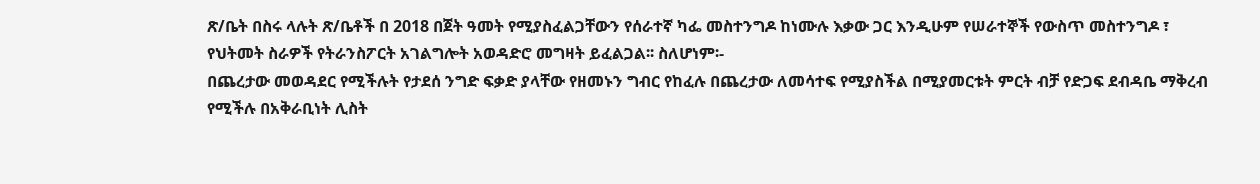ጽ/ቤት በስሩ ላሉት ጽ/ቤቶች በ 2018 በጀት ዓመት የሚያስፈልጋቸውን የሰራተኛ ካፌ መስተንግዶ ከነሙሉ እቃው ጋር እንዲሁም የሠራተኞች የውስጥ መስተንግዶ ፣ የህትመት ስራዎች የትራንስፖርት አገልግሎት አወዳድሮ መግዛት ይፈልጋል፡፡ ስለሆነም፡-
በጨረታው መወዳደር የሚችሉት የታደሰ ንግድ ፍቃድ ያላቸው የዘመኑን ግብር የከፈሉ በጨረታው ለመሳተፍ የሚያስችል በሚያመርቱት ምርት ብቻ የድጋፍ ደብዳቤ ማቅረብ የሚችሉ በአቅራቢነት ሊስት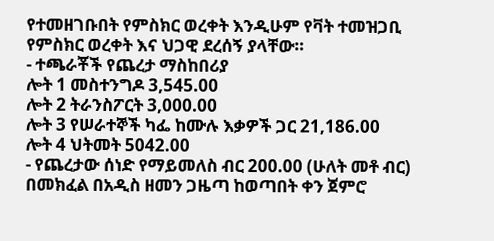የተመዘገቡበት የምስክር ወረቀት እንዲሁም የቫት ተመዝጋቢ የምስክር ወረቀት እና ህጋዊ ደረሰኝ ያላቸው።
- ተጫራቾች የጨረታ ማስከበሪያ
ሎት 1 መስተንግዶ 3,545.00
ሎት 2 ትራንስፖርት 3,000.00
ሎት 3 የሠራተኞች ካፌ ከሙሉ እቃዎች ጋር 21,186.00
ሎት 4 ህትመት 5042.00
- የጨረታው ሰነድ የማይመለስ ብር 200.00 (ሁለት መቶ ብር) በመክፈል በአዲስ ዘመን ጋዜጣ ከወጣበት ቀን ጀምሮ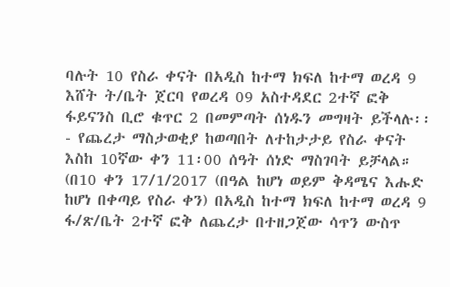ባሉት 10 የስራ ቀናት በአዲስ ከተማ ክፍለ ከተማ ወረዳ 9 እሸት ት/ቤት ጀርባ የወረዳ 09 አስተዳደር 2ተኛ ፎቅ ፋይናንስ ቢሮ ቁጥር 2 በመምጣት ሰነዱን መግዛት ይችላሉ፡፡
- የጨረታ ማስታወቂያ ከወጣበት ለተከታታይ የስራ ቀናት እስከ 10ኛው ቀን 11፡00 ሰዓት ሰነድ ማስገባት ይቻላል። (በ10 ቀን 17/1/2017 (በዓል ከሆነ ወይም ቅዳሜና እሑድ ከሆነ በቀጣይ የስራ ቀን) በአዲስ ከተማ ክፍለ ከተማ ወረዳ 9 ፋ/ጽ/ቤት 2ተኛ ፎቅ ለጨረታ በተዘጋጀው ሳጥን ውስጥ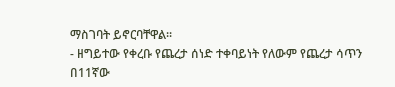ማስገባት ይኖርባቸዋል፡፡
- ዘግይተው የቀረቡ የጨረታ ሰነድ ተቀባይነት የለውም የጨረታ ሳጥን በ11ኛው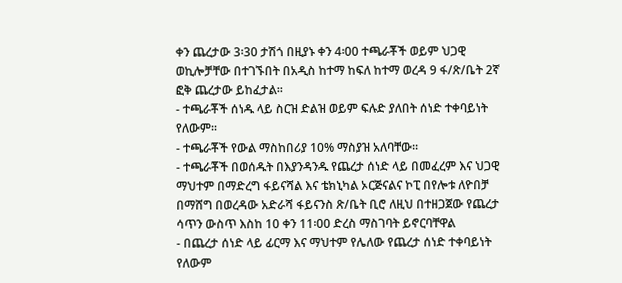ቀን ጨረታው 3፡30 ታሽጎ በዚያኑ ቀን 4፡00 ተጫራቾች ወይም ህጋዊ ወኪሎቻቸው በተገኙበት በአዲስ ከተማ ከፍለ ከተማ ወረዳ 9 ፋ/ጽ/ቤት 2ኛ ፎቅ ጨረታው ይከፈታል፡፡
- ተጫራቾች ሰነዱ ላይ ስርዝ ድልዝ ወይም ፍሉድ ያለበት ሰነድ ተቀባይነት የለውም፡፡
- ተጫራቾች የውል ማስከበሪያ 10% ማስያዝ አለባቸው።
- ተጫራቾች በወሰዱት በእያንዳንዱ የጨረታ ሰነድ ላይ በመፈረም እና ህጋዊ ማህተም በማድረግ ፋይናሻል እና ቴክኒካል ኦርጅናልና ኮፒ በየሎቱ ለዮበቻ በማሸግ በወረዳው አድራሻ ፋይናንስ ጽ/ቤት ቢሮ ለዚህ በተዘጋጀው የጨረታ ሳጥን ውስጥ እስከ 10 ቀን 11፡00 ድረስ ማስገባት ይኖርባቸዋል
- በጨረታ ሰነድ ላይ ፊርማ እና ማህተም የሌለው የጨረታ ሰነድ ተቀባይነት የለውም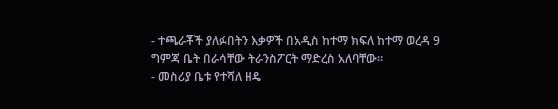- ተጫራቾች ያለፉበትን እቃዎች በአዲስ ከተማ ክፍለ ከተማ ወረዳ 9 ግምጃ ቤት በራሳቸው ትራንስፖርት ማድረስ አለባቸው።
- መስሪያ ቤቱ የተሻለ ዘዴ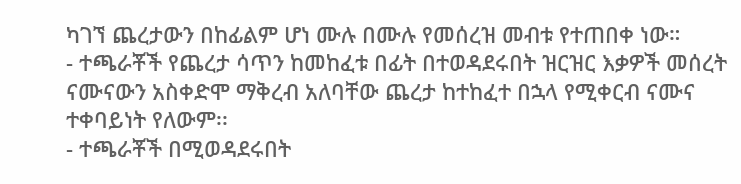ካገኘ ጨረታውን በከፊልም ሆነ ሙሉ በሙሉ የመሰረዝ መብቱ የተጠበቀ ነው።
- ተጫራቾች የጨረታ ሳጥን ከመከፈቱ በፊት በተወዳደሩበት ዝርዝር እቃዎች መሰረት ናሙናውን አስቀድሞ ማቅረብ አለባቸው ጨረታ ከተከፈተ በኋላ የሚቀርብ ናሙና ተቀባይነት የለውም፡፡
- ተጫራቾች በሚወዳደሩበት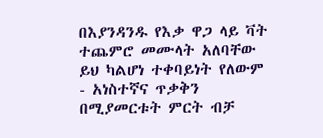በእያንዳንዱ የእቃ ዋጋ ላይ ቫት ተጨምሮ መሙላት አለባቸው ይህ ካልሆነ ተቀባይነት የለውም
- አነስተኛና ጥቃቅን በሚያመርቱት ምርት ብቻ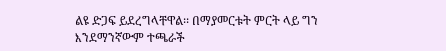ልዩ ድጋፍ ይደረግላቸዋል፡፡ በማያመርቱት ምርት ላይ ግን እንደማንኛውም ተጫራች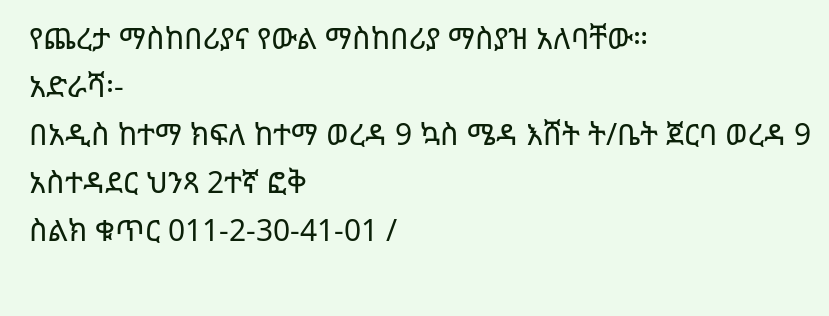የጨረታ ማስከበሪያና የውል ማስከበሪያ ማስያዝ አለባቸው።
አድራሻ፡-
በአዲስ ከተማ ክፍለ ከተማ ወረዳ 9 ኳስ ሜዳ እሸት ት/ቤት ጀርባ ወረዳ 9 አስተዳደር ህንጻ 2ተኛ ፎቅ
ስልክ ቁጥር 011-2-30-41-01 /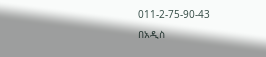011-2-75-90-43
በአዲስ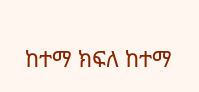ከተማ ክፍለ ከተማ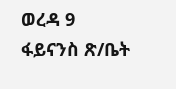ወረዳ 9 ፋይናንስ ጽ/ቤት